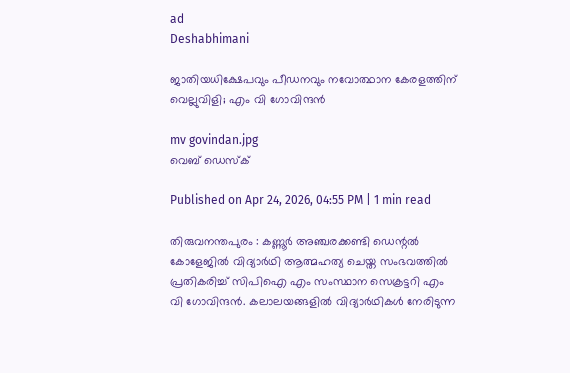ad
Deshabhimani

ജാതിയധിക്ഷേപവും പീഡനവും നവോത്ഥാന കേരളത്തിന് വെല്ലുവിളി; എം വി ഗോവിന്ദൻ

mv govindan.jpg
വെബ് ഡെസ്ക്

Published on Apr 24, 2026, 04:55 PM | 1 min read

തിരുവനന്തപുരം : കണ്ണൂർ അഞ്ചരക്കണ്ടി ഡെന്റൽ കോളേജിൽ വിദ്യാർഥി ആത്മഹത്യ ചെയ്ത സംഭവത്തിൽ പ്രതികരിച്ച് സിപിഐ എം സംസ്ഥാന സെക്രട്ടറി എം വി ഗോവിന്ദൻ. കലാലയങ്ങളിൽ വിദ്യാർഥികൾ നേരിടുന്ന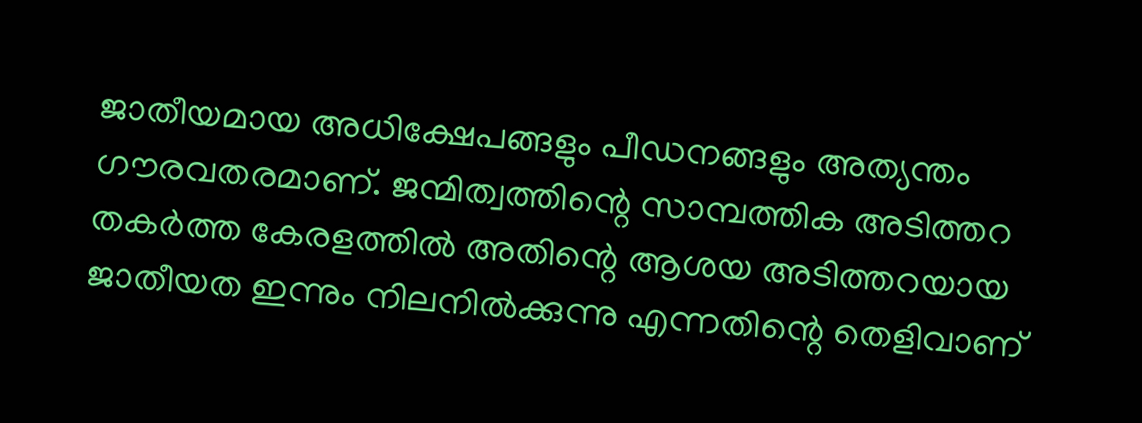ജാതീയമായ അധിക്ഷേപങ്ങളും പീഡനങ്ങളും അത്യന്തം ഗൗരവതരമാണ്. ജന്മിത്വത്തിന്റെ സാമ്പത്തിക അടിത്തറ തകർത്ത കേരളത്തിൽ അതിന്റെ ആശയ അടിത്തറയായ ജാതീയത ഇന്നും നിലനിൽക്കുന്നു എന്നതിന്റെ തെളിവാണ്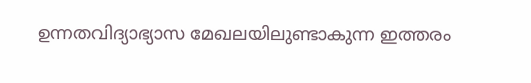ഉന്നതവിദ്യാഭ്യാസ മേഖലയിലുണ്ടാകുന്ന ഇത്തരം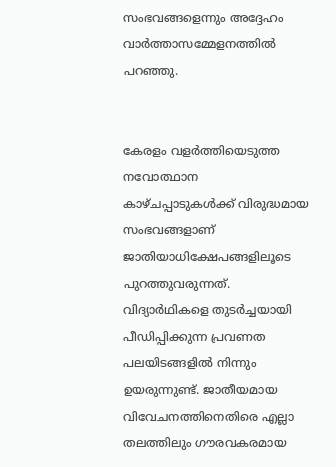സംഭവങ്ങളെന്നും അദ്ദേഹം വാർത്താസമ്മേളനത്തിൽ പറഞ്ഞു.


കേരളം വളർത്തിയെടുത്ത നവോത്ഥാന കാഴ്ചപ്പാടുകൾക്ക് വിരുദ്ധമായ സംഭവങ്ങളാണ് ജാതിയാധിക്ഷേപങ്ങളിലൂടെ പുറത്തുവരുന്നത്. വിദ്യാർഥികളെ തുടർച്ചയായി പീഡിപ്പിക്കുന്ന പ്രവണത പലയിടങ്ങളിൽ നിന്നും ഉയരുന്നുണ്ട്. ജാതീയമായ വിവേചനത്തിനെതിരെ എല്ലാ തലത്തിലും ഗൗരവകരമായ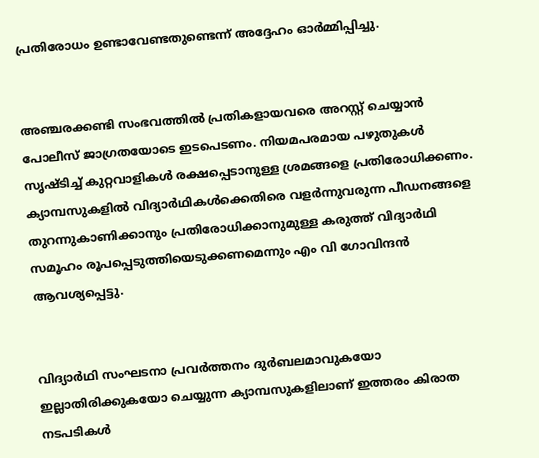പ്രതിരോധം ഉണ്ടാവേണ്ടതുണ്ടെന്ന് അദ്ദേഹം ഓർമ്മിപ്പിച്ചു.


അഞ്ചരക്കണ്ടി സംഭവത്തിൽ പ്രതികളായവരെ അറസ്റ്റ് ചെയ്യാൻ പോലീസ് ജാഗ്രതയോടെ ഇടപെടണം. നിയമപരമായ പഴുതുകൾ സൃഷ്ടിച്ച് കുറ്റവാളികൾ രക്ഷപ്പെടാനുള്ള ശ്രമങ്ങളെ പ്രതിരോധിക്കണം. ക്യാമ്പസുകളിൽ വിദ്യാർഥികൾക്കെതിരെ വളർന്നുവരുന്ന പീഡനങ്ങളെ തുറന്നുകാണിക്കാനും പ്രതിരോധിക്കാനുമുള്ള കരുത്ത് വിദ്യാർഥി സമൂഹം രൂപപ്പെടുത്തിയെടുക്കണമെന്നും എം വി ഗോവിന്ദൻ ആവശ്യപ്പെട്ടു.


വിദ്യാർഥി സംഘടനാ പ്രവർത്തനം ദുർബലമാവുകയോ ഇല്ലാതിരിക്കുകയോ ചെയ്യുന്ന ക്യാമ്പസുകളിലാണ് ഇത്തരം കിരാത നടപടികൾ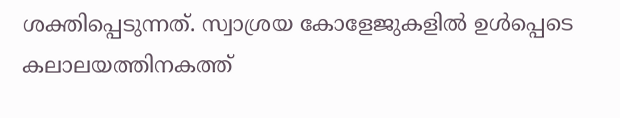ശക്തിപ്പെടുന്നത്. സ്വാശ്രയ കോളേജുകളിൽ ഉൾപ്പെടെ കലാലയത്തിനകത്ത്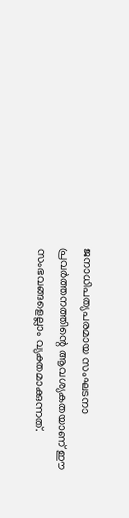ജനാധിപത്യപരമായ സംഘടനാ പ്രവർത്തനത്തിന്റെ ആവശ്യകതയാണ് ഈ സംഭവങ്ങളെല്ലാം വ്യക്തമാക്കുന്നത്.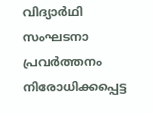വിദ്യാർഥി സംഘടനാ പ്രവർത്തനം നിരോധിക്കപ്പെട്ട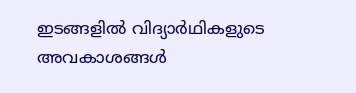ഇടങ്ങളിൽ വിദ്യാർഥികളുടെ അവകാശങ്ങൾ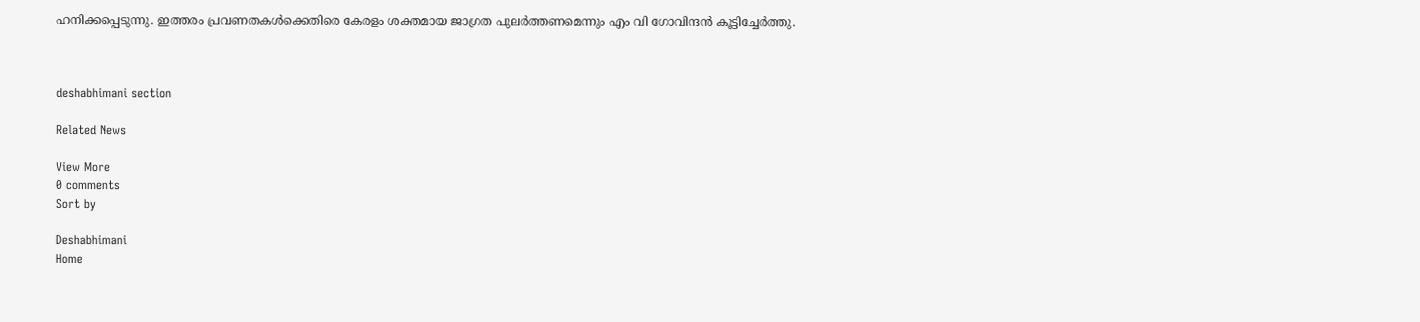ഹനിക്കപ്പെടുന്നു. ഇത്തരം പ്രവണതകൾക്കെതിരെ കേരളം ശക്തമായ ജാഗ്രത പുലർത്തണമെന്നും എം വി ഗോവിന്ദൻ കൂട്ടിച്ചേർത്തു.



deshabhimani section

Related News

View More
0 comments
Sort by

Deshabhimani
Home